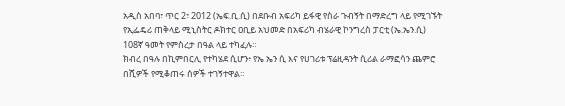አዲስ አበባ፣ ጥር 2፣ 2012 (ኤፍ.ቢ.ሲ) በደቡብ አፍሪካ ይፋዊ የስራ ጉብኝት በማድረግ ላይ የሚገኙት የኢፌዴሪ ጠቅላይ ሚኒስትር ዶክተር ዐቢይ አህመድ በአፍሪካ ብሄራዊ ኮንግረስ ፓርቲ (ኤ.ኤን.ሲ) 108ኛ ዓመት የምስረታ በዓል ላይ ተካፈሉ።
ክብረ በዓሉ በኪምበርሊ የተካሄደ ሲሆን፥ የኤ ኤን ሲ እና የሀገሪቱ ፕሬዚዳንት ሲሪል ራማፎሳን ጨምሮ በሺዎች የሚቆጠሩ ሰዎች ተገኝተዋል።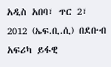አዲስ አበባ፣ ጥር 2፣ 2012 (ኤፍ.ቢ.ሲ) በደቡብ አፍሪካ ይፋዊ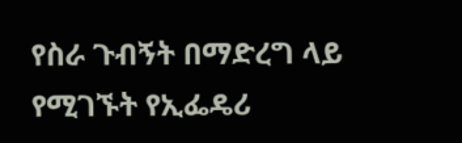የስራ ጉብኝት በማድረግ ላይ የሚገኙት የኢፌዴሪ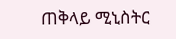ጠቅላይ ሚኒስትር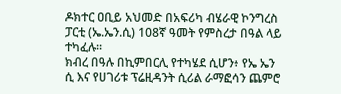ዶክተር ዐቢይ አህመድ በአፍሪካ ብሄራዊ ኮንግረስ ፓርቲ (ኤ.ኤን.ሲ) 108ኛ ዓመት የምስረታ በዓል ላይ ተካፈሉ።
ክብረ በዓሉ በኪምበርሊ የተካሄደ ሲሆን፥ የኤ ኤን ሲ እና የሀገሪቱ ፕሬዚዳንት ሲሪል ራማፎሳን ጨምሮ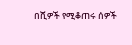በሺዎች የሚቆጠሩ ሰዎች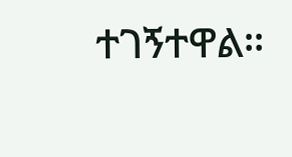ተገኝተዋል።